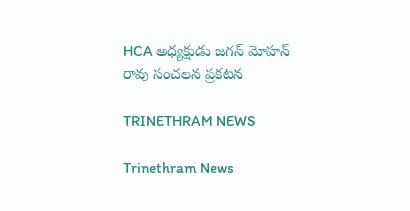HCA అధ్యక్షుడు జగన్ మోహన్ రావు సంచలన ప్రకటన

TRINETHRAM NEWS

Trinethram News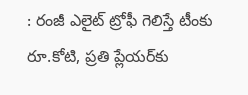: రంజీ ఎలైట్ ట్రోఫీ గెలిస్తే టీంకు రూ.కోటి, ప్రతి ప్లేయర్‌కు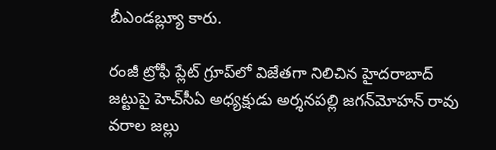బీఎండబ్ల్యూ కారు.

రంజీ ట్రోఫీ ప్లేట్‌ గ్రూప్‌లో విజేతగా నిలిచిన హైదరాబాద్‌ జట్టుపై హెచ్‌సీఏ అధ్యక్షుడు అర్శనపల్లి జగన్‌మోహన్‌ రావు వరాల జల్లు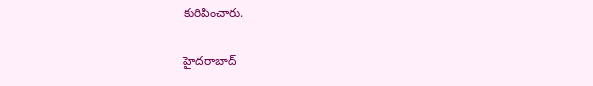కురిపించారు.

హైదరాబాద్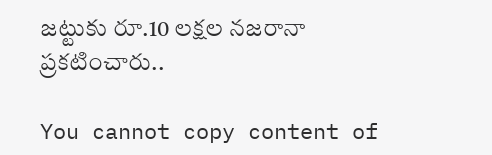జట్టుకు రూ.10 లక్షల నజరానా ప్రకటించారు..

You cannot copy content of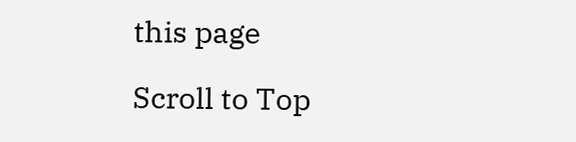this page

Scroll to Top